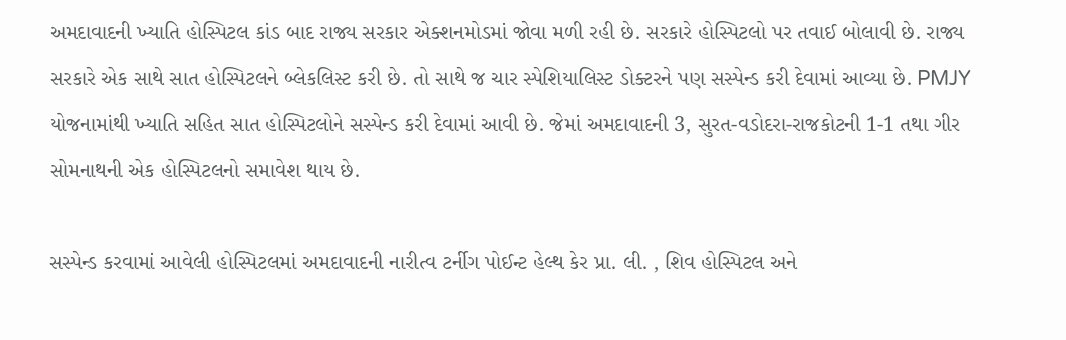અમદાવાદની ખ્યાતિ હોસ્પિટલ કાંડ બાદ રાજ્ય સરકાર એક્શનમોડમાં જોવા મળી રહી છે. સરકારે હોસ્પિટલો પર તવાઈ બોલાવી છે. રાજ્ય સરકારે એક સાથે સાત હોસ્પિટલને બ્લેકલિસ્ટ કરી છે. તો સાથે જ ચાર સ્પેશિયાલિસ્ટ ડોક્ટરને પણ સસ્પેન્ડ કરી દેવામાં આવ્યા છે. PMJY યોજનામાંથી ખ્યાતિ સહિત સાત હોસ્પિટલોને સસ્પેન્ડ કરી દેવામાં આવી છે. જેમાં અમદાવાદની 3, સુરત-વડોદરા-રાજકોટની 1-1 તથા ગીર સોમનાથની એક હોસ્પિટલનો સમાવેશ થાય છે.

સસ્પેન્ડ કરવામાં આવેલી હોસ્પિટલમાં અમદાવાદની નારીત્વ ટર્નીગ પોઈન્ટ હેલ્થ કેર પ્રા. લી. , શિવ હોસ્પિટલ અને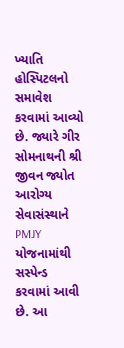ખ્યાતિ હોસ્પિટલનો સમાવેશ કરવામાં આવ્યો છે. જ્યારે ગીર સોમનાથની શ્રી જીવન જ્યોત આરોગ્ય સેવાસંસ્થાને PMJY યોજનામાંથી સસ્પેન્ડ કરવામાં આવી છે. આ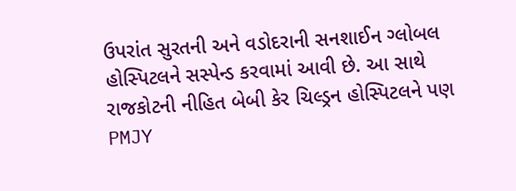ઉપરાંત સુરતની અને વડોદરાની સનશાઈન ગ્લોબલ હોસ્પિટલને સસ્પેન્ડ કરવામાં આવી છે. આ સાથે રાજકોટની નીહિત બેબી કેર ચિલ્ડ્રન હોસ્પિટલને પણ PMJY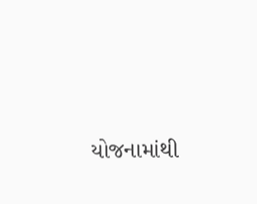યોજનામાંથી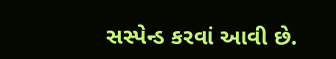સસ્પેન્ડ કરવાં આવી છે.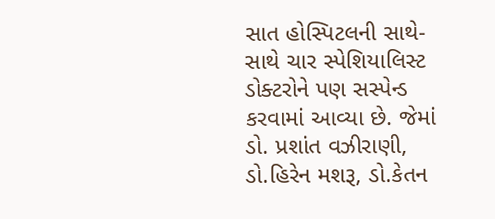સાત હોસ્પિટલની સાથે-સાથે ચાર સ્પેશિયાલિસ્ટ ડોક્ટરોને પણ સસ્પેન્ડ કરવામાં આવ્યા છે. જેમાં ડો. પ્રશાંત વઝીરાણી, ડો.હિરેન મશરૂ, ડો.કેતન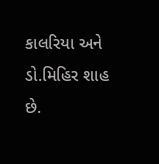કાલરિયા અને ડો.મિહિર શાહ છે.